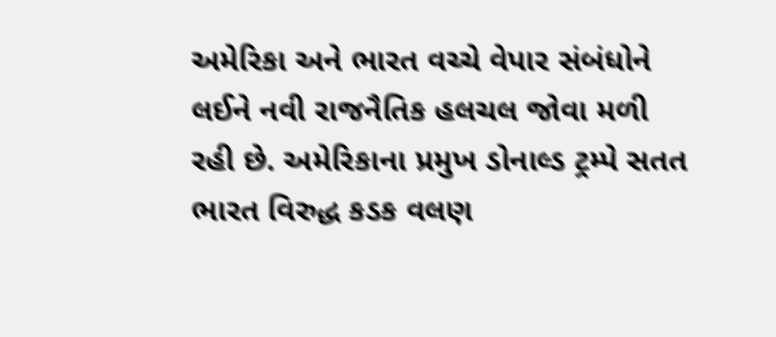અમેરિકા અને ભારત વચ્ચે વેપાર સંબંધોને લઈને નવી રાજનૈતિક હલચલ જોવા મળી રહી છે. અમેરિકાના પ્રમુખ ડોનાલ્ડ ટ્રમ્પે સતત ભારત વિરુદ્ધ કડક વલણ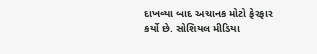દાખવ્યા બાદ અચાનક મોટો ફેરફાર કર્યો છે. સોશિયલ મીડિયા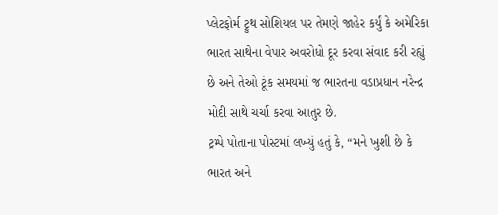પ્લેટફોર્મ ટ્રુથ સોશિયલ પર તેમણે જાહેર કર્યું કે અમેરિકા ભારત સાથેના વેપાર અવરોધો દૂર કરવા સંવાદ કરી રહ્યું છે અને તેઓ ટૂંક સમયમાં જ ભારતના વડાપ્રધાન નરેન્દ્ર મોદી સાથે ચર્ચા કરવા આતુર છે.
ટ્રમ્પે પોતાના પોસ્ટમાં લખ્યું હતું કે, “મને ખુશી છે કે ભારત અને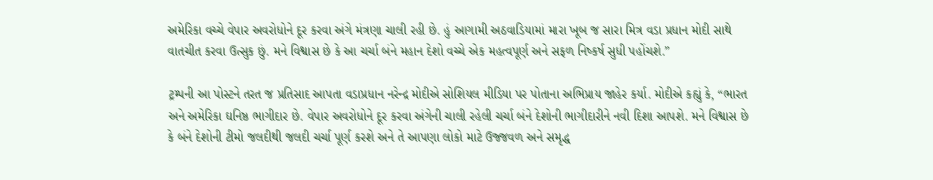અમેરિકા વચ્ચે વેપાર અવરોધોને દૂર કરવા અંગે મંત્રણા ચાલી રહી છે. હું આગામી અઠવાડિયામાં મારા ખૂબ જ સારા મિત્ર વડા પ્રધાન મોદી સાથે વાતચીત કરવા ઉત્સુક છું. મને વિશ્વાસ છે કે આ ચર્ચા બંને મહાન દેશો વચ્ચે એક મહત્વપૂર્ણ અને સફળ નિષ્કર્ષ સુધી પહોંચશે.”

ટ્રમ્પની આ પોસ્ટને તરત જ પ્રતિસાદ આપતા વડાપ્રધાન નરેન્દ્ર મોદીએ સોશિયલ મીડિયા પર પોતાના અભિપ્રાય જાહેર કર્યા. મોદીએ કહ્યું કે, “ભારત અને અમેરિકા ઘનિષ્ઠ ભાગીદાર છે. વેપાર અવરોધોને દૂર કરવા અંગેની ચાલી રહેલી ચર્ચા બંને દેશોની ભાગીદારીને નવી દિશા આપશે. મને વિશ્વાસ છે કે બંને દેશોની ટીમો જલદીથી જલદી ચર્ચા પૂર્ણ કરશે અને તે આપણા લોકો માટે ઉજ્જવળ અને સમૃદ્ધ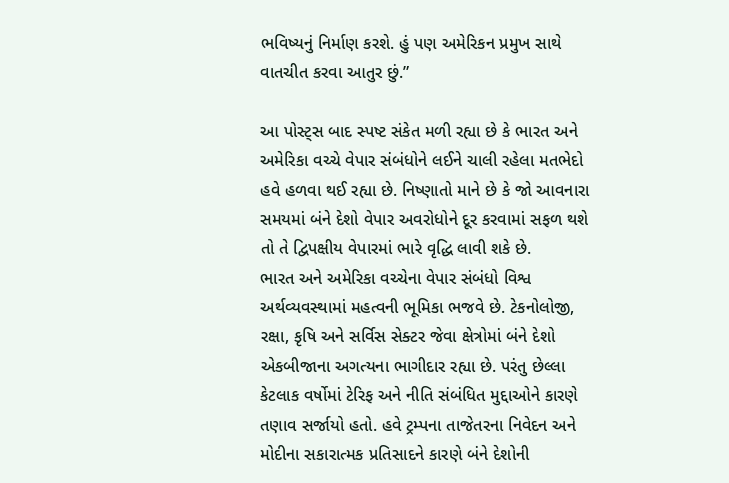ભવિષ્યનું નિર્માણ કરશે. હું પણ અમેરિકન પ્રમુખ સાથે વાતચીત કરવા આતુર છું.”

આ પોસ્ટ્સ બાદ સ્પષ્ટ સંકેત મળી રહ્યા છે કે ભારત અને અમેરિકા વચ્ચે વેપાર સંબંધોને લઈને ચાલી રહેલા મતભેદો હવે હળવા થઈ રહ્યા છે. નિષ્ણાતો માને છે કે જો આવનારા સમયમાં બંને દેશો વેપાર અવરોધોને દૂર કરવામાં સફળ થશે તો તે દ્વિપક્ષીય વેપારમાં ભારે વૃદ્ધિ લાવી શકે છે.
ભારત અને અમેરિકા વચ્ચેના વેપાર સંબંધો વિશ્વ અર્થવ્યવસ્થામાં મહત્વની ભૂમિકા ભજવે છે. ટેકનોલોજી, રક્ષા, કૃષિ અને સર્વિસ સેક્ટર જેવા ક્ષેત્રોમાં બંને દેશો એકબીજાના અગત્યના ભાગીદાર રહ્યા છે. પરંતુ છેલ્લા કેટલાક વર્ષોમાં ટેરિફ અને નીતિ સંબંધિત મુદ્દાઓને કારણે તણાવ સર્જાયો હતો. હવે ટ્રમ્પના તાજેતરના નિવેદન અને મોદીના સકારાત્મક પ્રતિસાદને કારણે બંને દેશોની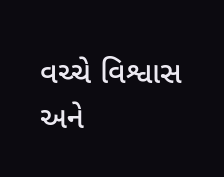વચ્ચે વિશ્વાસ અને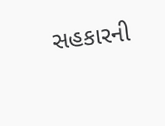સહકારની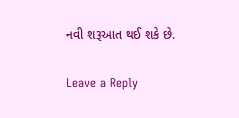નવી શરૂઆત થઈ શકે છે.

Leave a Reply